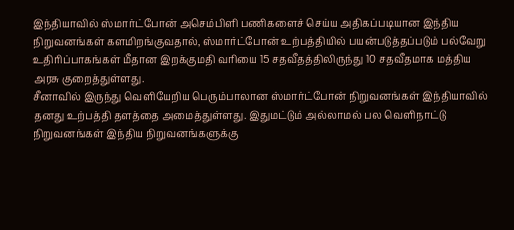இந்தியாவில் ஸ்மார்ட்போன் அசெம்பிளி பணிகளைச் செய்ய அதிகப்படியான இந்திய நிறுவனங்கள் களமிறங்குவதால், ஸ்மார்ட்போன் உற்பத்தியில் பயன்படுத்தப்படும் பல்வேறு உதிரிப்பாகங்கள் மீதான இறக்குமதி வரியை 15 சதவீதத்திலிருந்து 10 சதவீதமாக மத்திய அரசு குறைத்துள்ளது.
சீனாவில் இருந்து வெளியேறிய பெரும்பாலான ஸ்மார்ட்போன் நிறுவனங்கள் இந்தியாவில் தனது உற்பத்தி தளத்தை அமைத்துள்ளது. இதுமட்டும் அல்லாமல் பல வெளிநாட்டு நிறுவனங்கள் இந்திய நிறுவனங்களுக்கு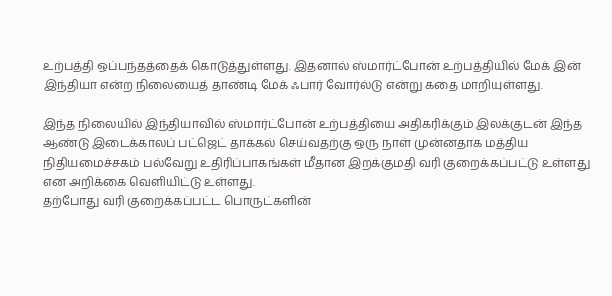உற்பத்தி ஒப்பந்தத்தைக் கொடுத்துள்ளது. இதனால் ஸ்மார்ட்போன் உற்பத்தியில் மேக் இன் இந்தியா என்ற நிலையைத் தாண்டி மேக் ஃபார் வோர்ல்டு என்று கதை மாறியுள்ளது.

இந்த நிலையில் இந்தியாவில் ஸ்மார்ட்போன் உற்பத்தியை அதிகரிக்கும் இலக்குடன் இந்த ஆண்டு இடைக்காலப் பட்ஜெட் தாக்கல் செய்வதற்கு ஒரு நாள் முன்னதாக மத்திய நிதியமைச்சகம் பல்வேறு உதிரிப்பாகங்கள் மீதான இறக்குமதி வரி குறைக்கப்பட்டு உள்ளது என அறிக்கை வெளியிட்டு உள்ளது.
தற்போது வரி குறைக்கப்பட்ட பொருட்களின்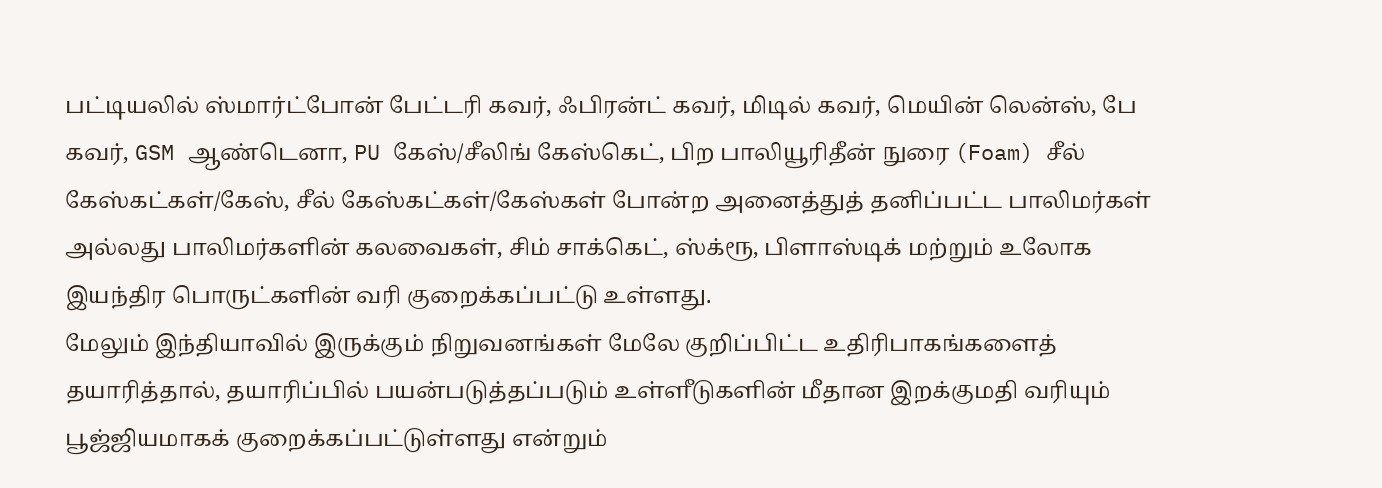பட்டியலில் ஸ்மார்ட்போன் பேட்டரி கவர், ஃபிரன்ட் கவர், மிடில் கவர், மெயின் லென்ஸ், பே கவர், GSM ஆண்டெனா, PU கேஸ்/சீலிங் கேஸ்கெட், பிற பாலியூரிதீன் நுரை (Foam) சீல் கேஸ்கட்கள்/கேஸ், சீல் கேஸ்கட்கள்/கேஸ்கள் போன்ற அனைத்துத் தனிப்பட்ட பாலிமர்கள் அல்லது பாலிமர்களின் கலவைகள், சிம் சாக்கெட், ஸ்க்ரூ, பிளாஸ்டிக் மற்றும் உலோக இயந்திர பொருட்களின் வரி குறைக்கப்பட்டு உள்ளது.
மேலும் இந்தியாவில் இருக்கும் நிறுவனங்கள் மேலே குறிப்பிட்ட உதிரிபாகங்களைத் தயாரித்தால், தயாரிப்பில் பயன்படுத்தப்படும் உள்ளீடுகளின் மீதான இறக்குமதி வரியும் பூஜ்ஜியமாகக் குறைக்கப்பட்டுள்ளது என்றும்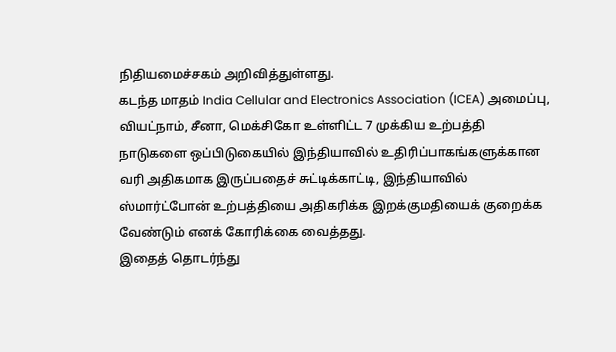நிதியமைச்சகம் அறிவித்துள்ளது.
கடந்த மாதம் India Cellular and Electronics Association (ICEA) அமைப்பு, வியட்நாம், சீனா, மெக்சிகோ உள்ளிட்ட 7 முக்கிய உற்பத்தி நாடுகளை ஒப்பிடுகையில் இந்தியாவில் உதிரிப்பாகங்களுக்கான வரி அதிகமாக இருப்பதைச் சுட்டிக்காட்டி, இந்தியாவில் ஸ்மார்ட்போன் உற்பத்தியை அதிகரிக்க இறக்குமதியைக் குறைக்க வேண்டும் எனக் கோரிக்கை வைத்தது.
இதைத் தொடர்ந்து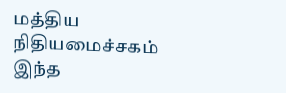மத்திய நிதியமைச்சகம் இந்த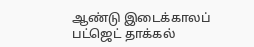ஆண்டு இடைக்காலப் பட்ஜெட் தாக்கல்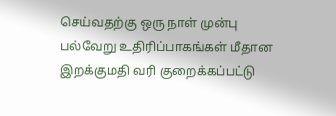செய்வதற்கு ஒரு நாள் முன்பு பல்வேறு உதிரிப்பாகங்கள் மீதான இறக்குமதி வரி குறைக்கப்பட்டு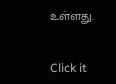உள்ளது.


Click it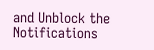and Unblock the Notifications